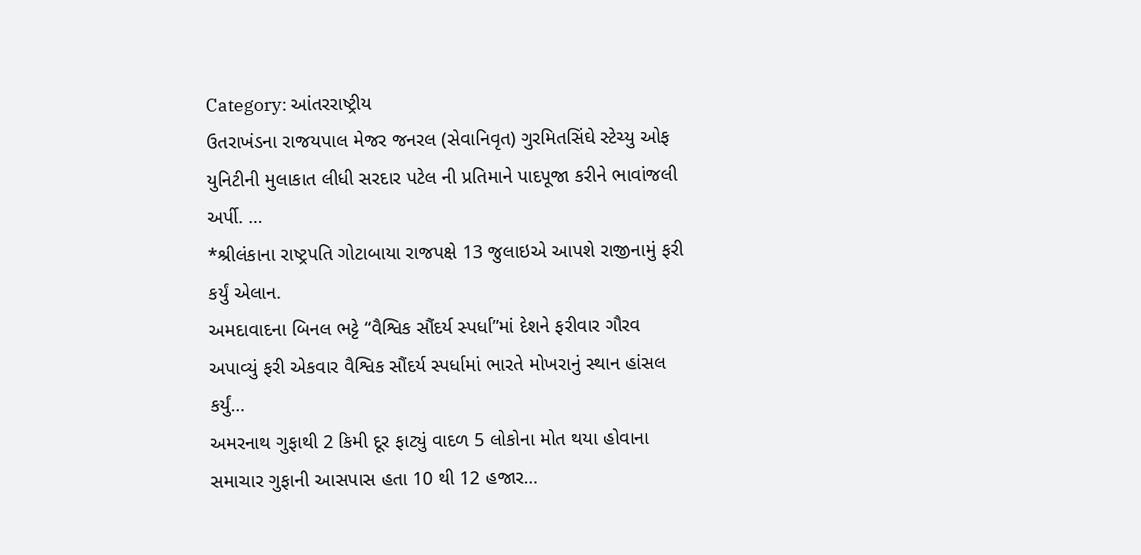Category: આંતરરાષ્ટ્રીય
ઉતરાખંડના રાજયપાલ મેજર જનરલ (સેવાનિવૃત) ગુરમિતસિંઘે સ્ટેચ્યુ ઓફ યુનિટીની મુલાકાત લીધી સરદાર પટેલ ની પ્રતિમાને પાદપૂજા કરીને ભાવાંજલી અર્પી. …
*શ્રીલંકાના રાષ્ટ્રપતિ ગોટાબાયા રાજપક્ષે 13 જુલાઇએ આપશે રાજીનામું ફરી કર્યું એલાન.
અમદાવાદના બિનલ ભટ્ટે “વૈશ્વિક સૌંદર્ય સ્પર્ધા”માં દેશને ફરીવાર ગૌરવ અપાવ્યું ફરી એકવાર વૈશ્વિક સૌંદર્ય સ્પર્ધામાં ભારતે મોખરાનું સ્થાન હાંસલ કર્યું…
અમરનાથ ગુફાથી 2 કિમી દૂર ફાટ્યું વાદળ 5 લોકોના મોત થયા હોવાના સમાચાર ગુફાની આસપાસ હતા 10 થી 12 હજાર…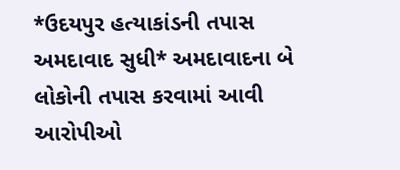*ઉદયપુર હત્યાકાંડની તપાસ અમદાવાદ સુધી* અમદાવાદના બે લોકોની તપાસ કરવામાં આવી આરોપીઓ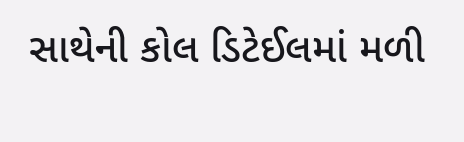સાથેની કોલ ડિટેઈલમાં મળી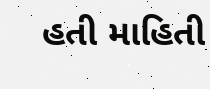હતી માહિતી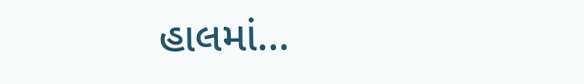હાલમાં…